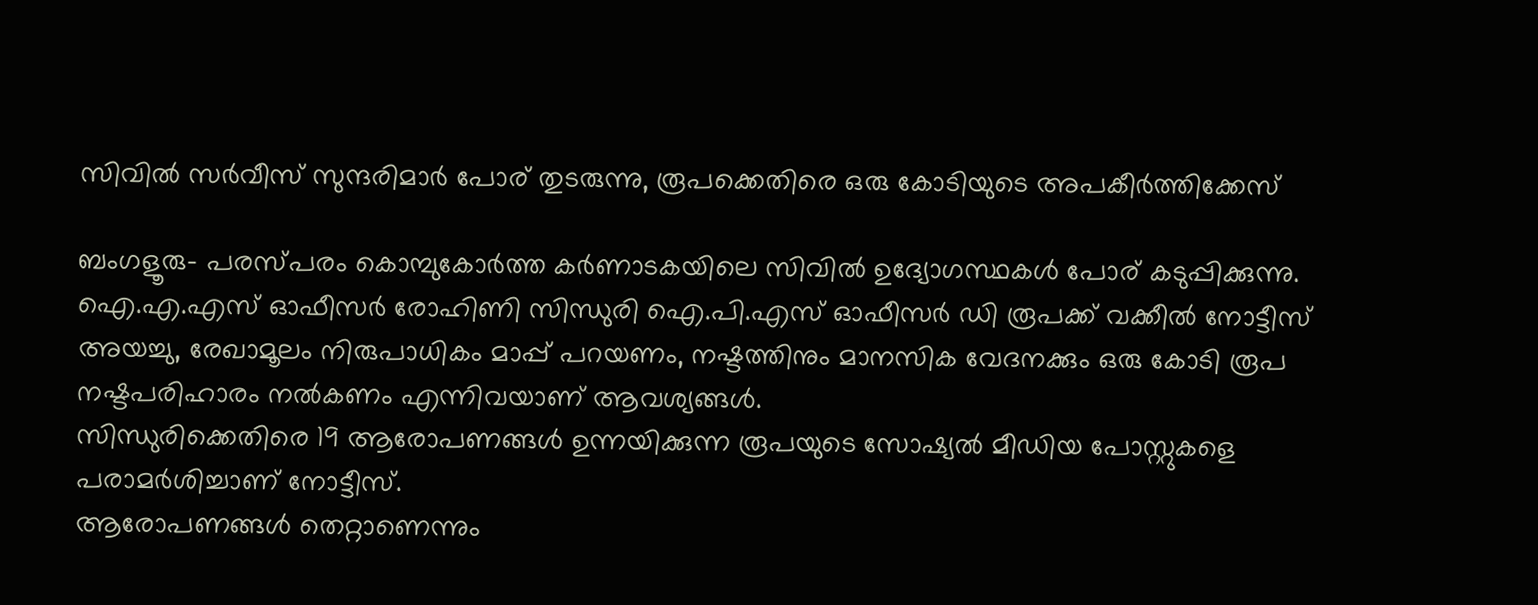സിവില്‍ സര്‍വീസ് സുന്ദരിമാര്‍ പോര് തുടരുന്നു, രൂപക്കെതിരെ ഒരു കോടിയുടെ അപകീര്‍ത്തിക്കേസ്

ബംഗളൂരു- പരസ്പരം കൊമ്പുകോര്‍ത്ത കര്‍ണാടകയിലെ സിവില്‍ ഉദ്യോഗസ്ഥകള്‍ പോര് കടുപ്പിക്കുന്നു. ഐ.എ.എസ് ഓഫീസര്‍ രോഹിണി സിന്ധുരി ഐ.പി.എസ് ഓഫീസര്‍ ഡി രൂപക്ക് വക്കീല്‍ നോട്ടീസ് അയച്ചു, രേഖാമൂലം നിരുപാധികം മാപ്പ് പറയണം, നഷ്ടത്തിനും മാനസിക വേദനക്കും ഒരു കോടി രൂപ നഷ്ടപരിഹാരം നല്‍കണം എന്നിവയാണ് ആവശ്യങ്ങള്‍.
സിന്ധുരിക്കെതിരെ 19 ആരോപണങ്ങള്‍ ഉന്നയിക്കുന്ന രൂപയുടെ സോഷ്യല്‍ മീഡിയ പോസ്റ്റുകളെ പരാമര്‍ശിച്ചാണ് നോട്ടീസ്.
ആരോപണങ്ങള്‍ തെറ്റാണെന്നും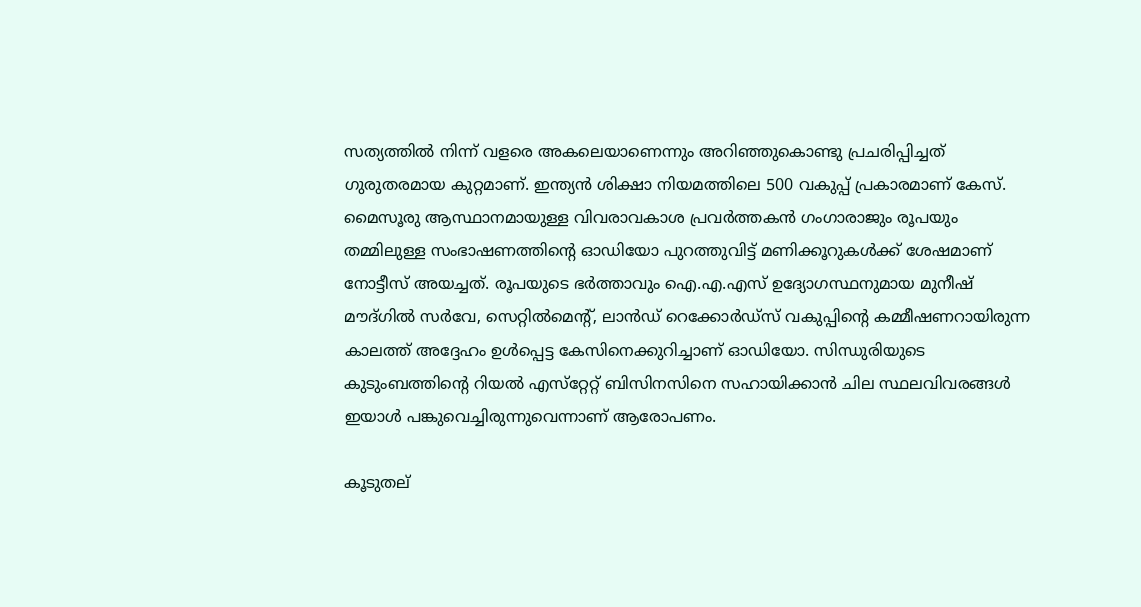സത്യത്തില്‍ നിന്ന് വളരെ അകലെയാണെന്നും അറിഞ്ഞുകൊണ്ടു പ്രചരിപ്പിച്ചത് ഗുരുതരമായ കുറ്റമാണ്. ഇന്ത്യന്‍ ശിക്ഷാ നിയമത്തിലെ 500 വകുപ്പ് പ്രകാരമാണ് കേസ്.
മൈസൂരു ആസ്ഥാനമായുള്ള വിവരാവകാശ പ്രവര്‍ത്തകന്‍ ഗംഗാരാജും രൂപയും തമ്മിലുള്ള സംഭാഷണത്തിന്റെ ഓഡിയോ പുറത്തുവിട്ട് മണിക്കൂറുകള്‍ക്ക് ശേഷമാണ് നോട്ടീസ് അയച്ചത്. രൂപയുടെ ഭര്‍ത്താവും ഐ.എ.എസ് ഉദ്യോഗസ്ഥനുമായ മുനീഷ് മൗദ്ഗില്‍ സര്‍വേ, സെറ്റില്‍മെന്റ്, ലാന്‍ഡ് റെക്കോര്‍ഡ്‌സ് വകുപ്പിന്റെ കമ്മീഷണറായിരുന്ന കാലത്ത് അദ്ദേഹം ഉള്‍പ്പെട്ട കേസിനെക്കുറിച്ചാണ് ഓഡിയോ. സിന്ധുരിയുടെ കുടുംബത്തിന്റെ റിയല്‍ എസ്‌റ്റേറ്റ് ബിസിനസിനെ സഹായിക്കാന്‍ ചില സ്ഥലവിവരങ്ങള്‍ ഇയാള്‍ പങ്കുവെച്ചിരുന്നുവെന്നാണ് ആരോപണം.

കൂടുതല്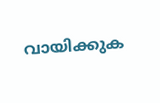വായിക്കുക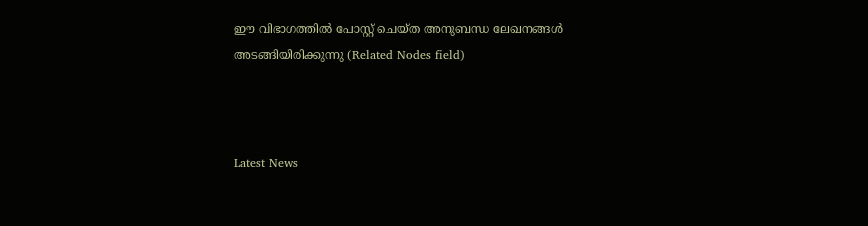ഈ വിഭാഗത്തിൽ പോസ്റ്റ് ചെയ്ത അനുബന്ധ ലേഖനങ്ങൾ അടങ്ങിയിരിക്കുന്നു (Related Nodes field)



Latest News